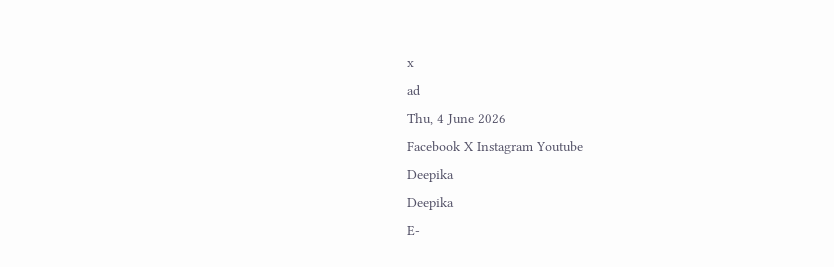x
ad
Thu, 4 June 2026
Facebook X Instagram Youtube
Deepika
Deepika
E-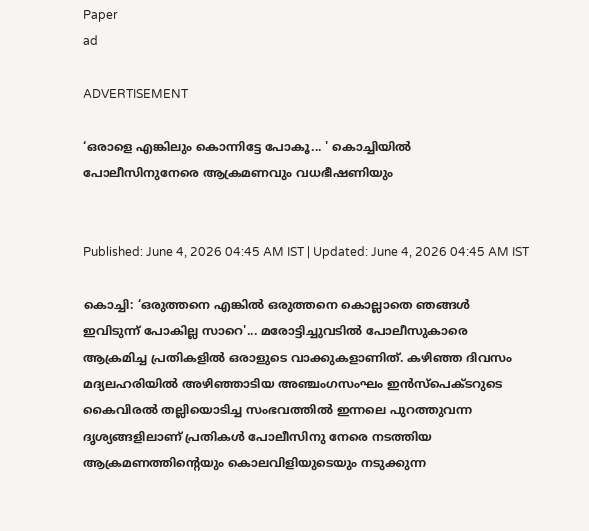Paper
ad

ADVERTISEMENT

‘ഒരാളെ എങ്കിലും കൊന്നിട്ടേ പോകൂ... ' കൊച്ചിയില്‍ പോലീസിനുനേരെ ആക്രമണവും വധഭീഷണിയും


Published: June 4, 2026 04:45 AM IST | Updated: June 4, 2026 04:45 AM IST

കൊച്ചി: ‘ഒരുത്തനെ എങ്കില്‍ ഒരുത്തനെ കൊല്ലാതെ ഞങ്ങള്‍ ഇവിടുന്ന് പോകില്ല സാറെ'... മരോട്ടിച്ചുവടില്‍ പോലീസുകാരെ ആക്രമിച്ച പ്രതികളില്‍ ഒരാളുടെ വാക്കുകളാണിത്. കഴിഞ്ഞ ദിവസം മദ്യലഹരിയില്‍ അഴിഞ്ഞാടിയ അഞ്ചംഗസംഘം ഇന്‍സ്‌പെക്ടറുടെ കൈവിരല്‍ തല്ലിയൊടിച്ച സംഭവത്തില്‍ ഇന്നലെ പുറത്തുവന്ന ദൃശ്യങ്ങളിലാണ് പ്രതികള്‍ പോലീസിനു നേരെ നടത്തിയ ആക്രമണത്തിന്‍റെയും കൊലവിളിയുടെയും നടുക്കുന്ന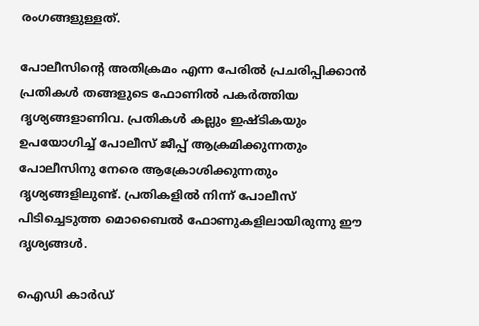രംഗങ്ങളുള്ളത്.

പോലീസിന്‍റെ അതിക്രമം എന്ന പേരില്‍ പ്രചരിപ്പിക്കാന്‍ പ്രതികള്‍ തങ്ങളുടെ ഫോണിൽ പകര്‍ത്തിയ ദൃശ്യങ്ങളാണിവ. പ്രതികള്‍ കല്ലും ഇഷ്ടികയും ഉപയോഗിച്ച് പോലീസ് ജീപ്പ് ആക്രമിക്കുന്നതും പോലീസിനു നേരെ ആക്രോശിക്കുന്നതും ദൃശ്യങ്ങളിലുണ്ട്. പ്രതികളിൽ നിന്ന് പോലീസ് പിടിച്ചെടുത്ത മൊബൈൽ ഫോണുകളിലായിരുന്നു ഈ ദൃശ്യങ്ങൾ.

ഐഡി കാര്‍ഡ്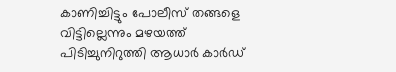കാണിച്ചിട്ടും പോലീസ് തങ്ങളെ വിട്ടില്ലെന്നും മഴയത്ത് പിടിച്ചുനിറുത്തി ആധാര്‍ കാര്‍ഡ്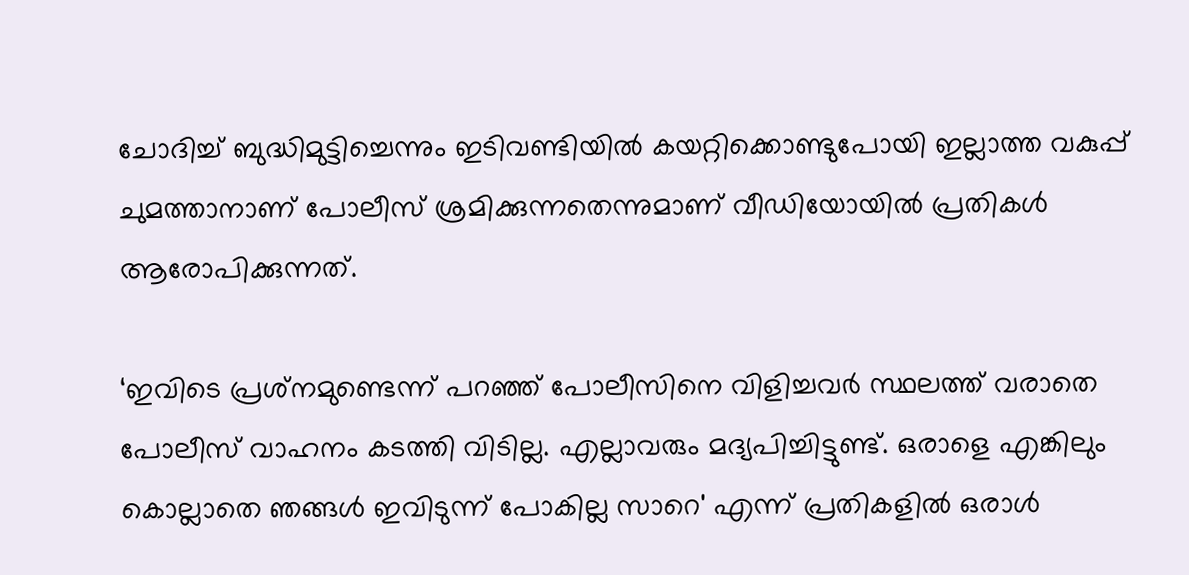ചോദിച്ച് ബുദ്ധിമുട്ടിച്ചെന്നും ഇടിവണ്ടിയില്‍ കയറ്റിക്കൊണ്ടുപോയി ഇല്ലാത്ത വകുപ്പ് ചുമത്താനാണ് പോലീസ് ശ്രമിക്കുന്നതെന്നുമാണ് വീഡിയോയില്‍ പ്രതികള്‍ ആരോപിക്കുന്നത്.

‘ഇവിടെ പ്രശ്‌നമുണ്ടെന്ന് പറഞ്ഞ് പോലീസിനെ വിളിച്ചവര്‍ സ്ഥലത്ത് വരാതെ പോലീസ് വാഹനം കടത്തി വിടില്ല. എല്ലാവരും മദ്യപിച്ചിട്ടുണ്ട്. ഒരാളെ എങ്കിലും കൊല്ലാതെ ഞങ്ങള്‍ ഇവിടുന്ന് പോകില്ല സാറെ' എന്ന് പ്രതികളില്‍ ഒരാള്‍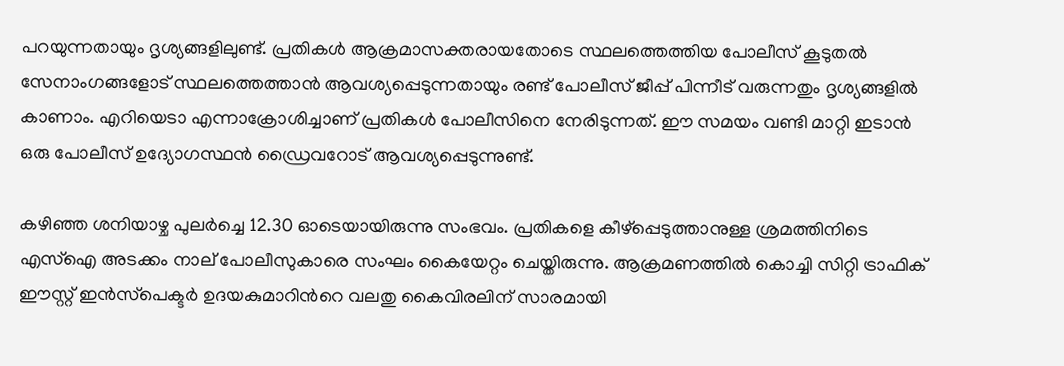പറയുന്നതായും ദൃശ്യങ്ങളിലുണ്ട്. പ്രതികള്‍ ആക്രമാസക്തരായതോടെ സ്ഥലത്തെത്തിയ പോലീസ് കൂടുതല്‍ സേനാംഗങ്ങളോട് സ്ഥലത്തെത്താന്‍ ആവശ്യപ്പെടുന്നതായും രണ്ട് പോലീസ് ജീപ്പ് പിന്നീട് വരുന്നതും ദൃശ്യങ്ങളില്‍ കാണാം. എറിയെടാ എന്നാക്രോശിച്ചാണ് പ്രതികള്‍ പോലീസിനെ നേരിടുന്നത്. ഈ സമയം വണ്ടി മാറ്റി ഇടാന്‍ ഒരു പോലീസ് ഉദ്യോഗസ്ഥന്‍ ഡ്രൈവറോട് ആവശ്യപ്പെടുന്നുണ്ട്.

കഴിഞ്ഞ ശനിയാഴ്ച പുലര്‍ച്ചെ 12.30 ഓടെയായിരുന്നു സംഭവം. പ്രതികളെ കീഴ്‌പ്പെടുത്താനുള്ള ശ്രമത്തിനിടെ എസ്‌ഐ അടക്കം നാല് പോലീസുകാരെ സംഘം കൈയേറ്റം ചെയ്തിരുന്നു. ആക്രമണത്തില്‍ കൊച്ചി സിറ്റി ട്രാഫിക് ഈസ്റ്റ് ഇന്‍സ്‌പെക്ടര്‍ ഉദയകുമാറിന്‍റെ വലതു കൈവിരലിന് സാരമായി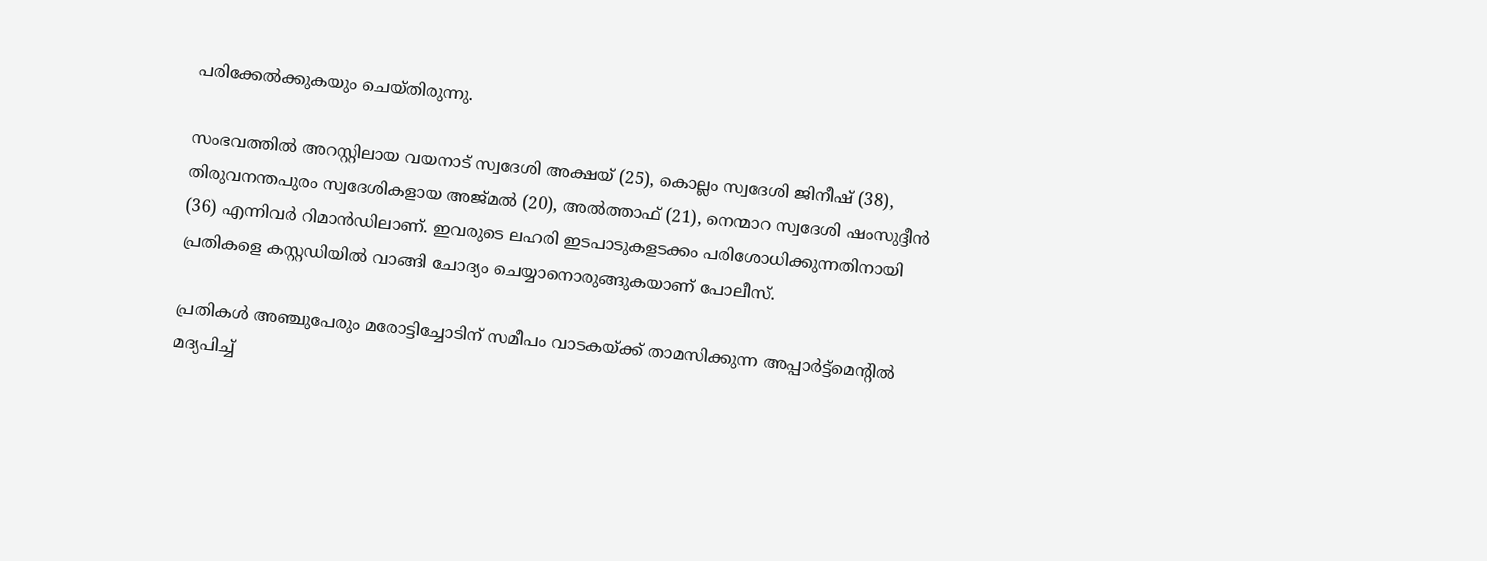പരിക്കേല്‍ക്കുകയും ചെയ്തിരുന്നു.

സംഭവത്തില്‍ അറസ്റ്റിലായ വയനാട് സ്വദേശി അക്ഷയ് (25), കൊല്ലം സ്വദേശി ജിനീഷ് (38), തിരുവനന്തപുരം സ്വദേശികളായ അജ്മല്‍ (20), അല്‍ത്താഫ് (21), നെന്മാറ സ്വദേശി ഷംസുദ്ദീന്‍ (36) എന്നിവര്‍ റിമാന്‍ഡിലാണ്. ഇവരുടെ ലഹരി ഇടപാടുകളടക്കം പരിശോധിക്കുന്നതിനായി പ്രതികളെ കസ്റ്റഡിയില്‍ വാങ്ങി ചോദ്യം ചെയ്യാനൊരുങ്ങുകയാണ് പോലീസ്.

പ്രതികള്‍ അഞ്ചുപേരും മരോട്ടിച്ചോടിന് സമീപം വാടകയ്ക്ക് താമസിക്കുന്ന അപ്പാര്‍ട്ട്‌മെന്‍റില്‍ മദ്യപിച്ച്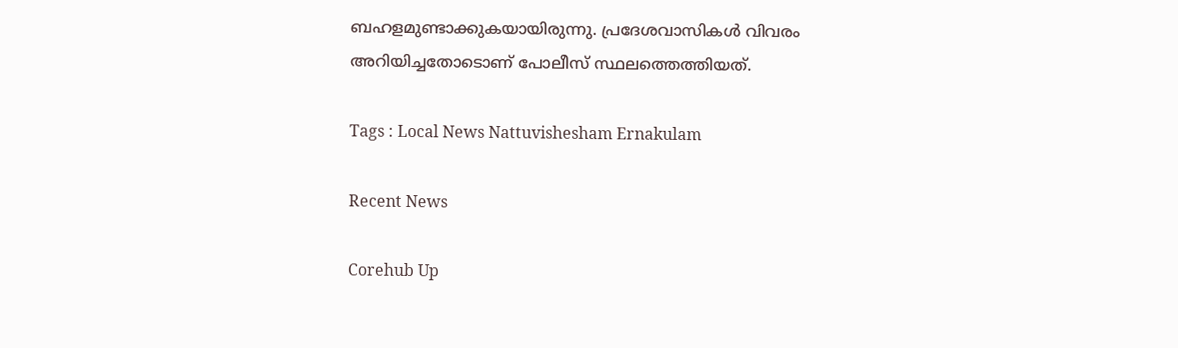ബഹളമുണ്ടാക്കുകയായിരുന്നു. പ്രദേശവാസികള്‍ വിവരം അറിയിച്ചതോടൊണ് പോലീസ് സ്ഥലത്തെത്തിയത്.

Tags : Local News Nattuvishesham Ernakulam

Recent News

Corehub Up